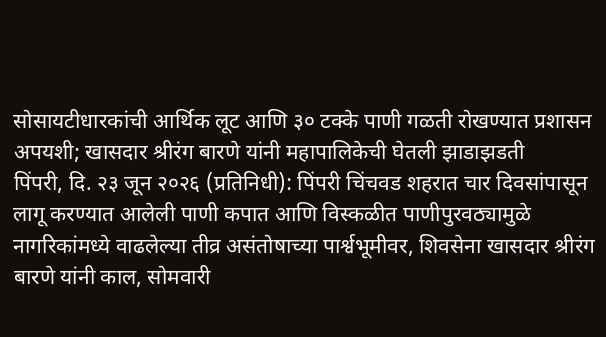सोसायटीधारकांची आर्थिक लूट आणि ३० टक्के पाणी गळती रोखण्यात प्रशासन अपयशी; खासदार श्रीरंग बारणे यांनी महापालिकेची घेतली झाडाझडती
पिंपरी, दि. २३ जून २०२६ (प्रतिनिधी): पिंपरी चिंचवड शहरात चार दिवसांपासून लागू करण्यात आलेली पाणी कपात आणि विस्कळीत पाणीपुरवठ्यामुळे नागरिकांमध्ये वाढलेल्या तीव्र असंतोषाच्या पार्श्वभूमीवर, शिवसेना खासदार श्रीरंग बारणे यांनी काल, सोमवारी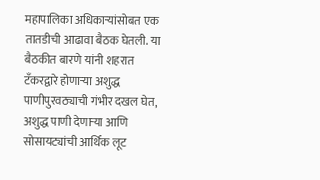महापालिका अधिकाऱ्यांसोबत एक तातडीची आढावा बैठक घेतली. या बैठकीत बारणे यांनी शहरात टँकरद्वारे होणाऱ्या अशुद्ध पाणीपुरवठ्याची गंभीर दखल घेत, अशुद्ध पाणी देणाऱ्या आणि सोसायट्यांची आर्थिक लूट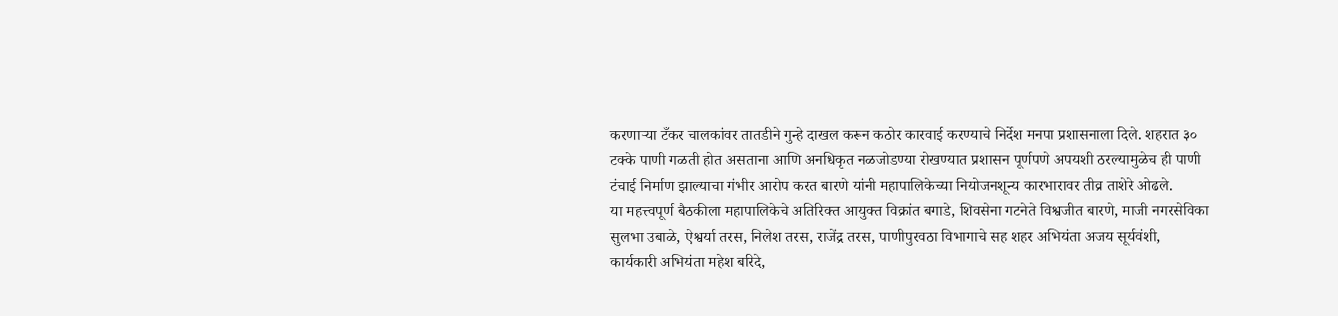करणाऱ्या टँकर चालकांवर तातडीने गुन्हे दाखल करून कठोर कारवाई करण्याचे निर्देश मनपा प्रशासनाला दिले. शहरात ३० टक्के पाणी गळती होत असताना आणि अनधिकृत नळजोडण्या रोखण्यात प्रशासन पूर्णपणे अपयशी ठरल्यामुळेच ही पाणी टंचाई निर्माण झाल्याचा गंभीर आरोप करत बारणे यांनी महापालिकेच्या नियोजनशून्य कारभारावर तीव्र ताशेरे ओढले.
या महत्त्वपूर्ण बैठकीला महापालिकेचे अतिरिक्त आयुक्त विक्रांत बगाडे, शिवसेना गटनेते विश्वजीत बारणे, माजी नगरसेविका सुलभा उबाळे, ऐश्वर्या तरस, निलेश तरस, राजेंद्र तरस, पाणीपुरवठा विभागाचे सह शहर अभियंता अजय सूर्यवंशी, कार्यकारी अभियंता महेश बरिदे,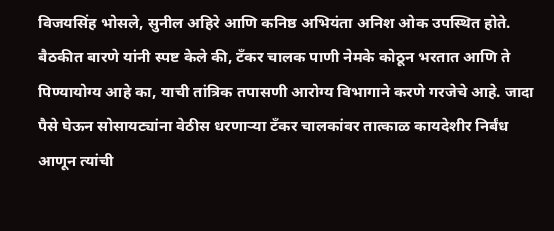विजयसिंह भोसले, सुनील अहिरे आणि कनिष्ठ अभियंता अनिश ओक उपस्थित होते. बैठकीत बारणे यांनी स्पष्ट केले की, टँकर चालक पाणी नेमके कोठून भरतात आणि ते पिण्यायोग्य आहे का, याची तांत्रिक तपासणी आरोग्य विभागाने करणे गरजेचे आहे. जादा पैसे घेऊन सोसायट्यांना वेठीस धरणाऱ्या टँकर चालकांवर तात्काळ कायदेशीर निर्बंध आणून त्यांची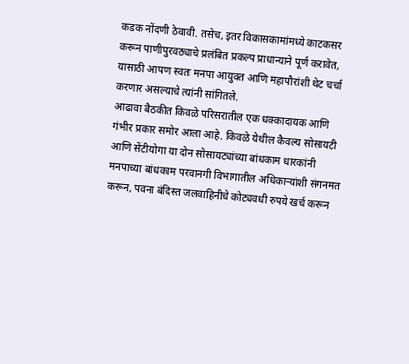कडक नोंदणी ठेवावी. तसेच, इतर विकासकामांमध्ये काटकसर करून पाणीपुरवठ्याचे प्रलंबित प्रकल्प प्राधान्याने पूर्ण करावेत, यासाठी आपण स्वतः मनपा आयुक्त आणि महापौरांशी थेट चर्चा करणार असल्याचे त्यांनी सांगितले.
आढावा बैठकीत किवळे परिसरातील एक धक्कादायक आणि गंभीर प्रकार समोर आला आहे. किवळे येथील कैवल्य सोसायटी आणि सेंटीयोगा या दोन सोसायट्यांच्या बांधकाम धारकांनी मनपाच्या बांधकाम परवानगी विभागातील अधिकाऱ्यांशी संगनमत करून, पवना बंदिस्त जलवाहिनीचे कोट्यवधी रुपये खर्च करून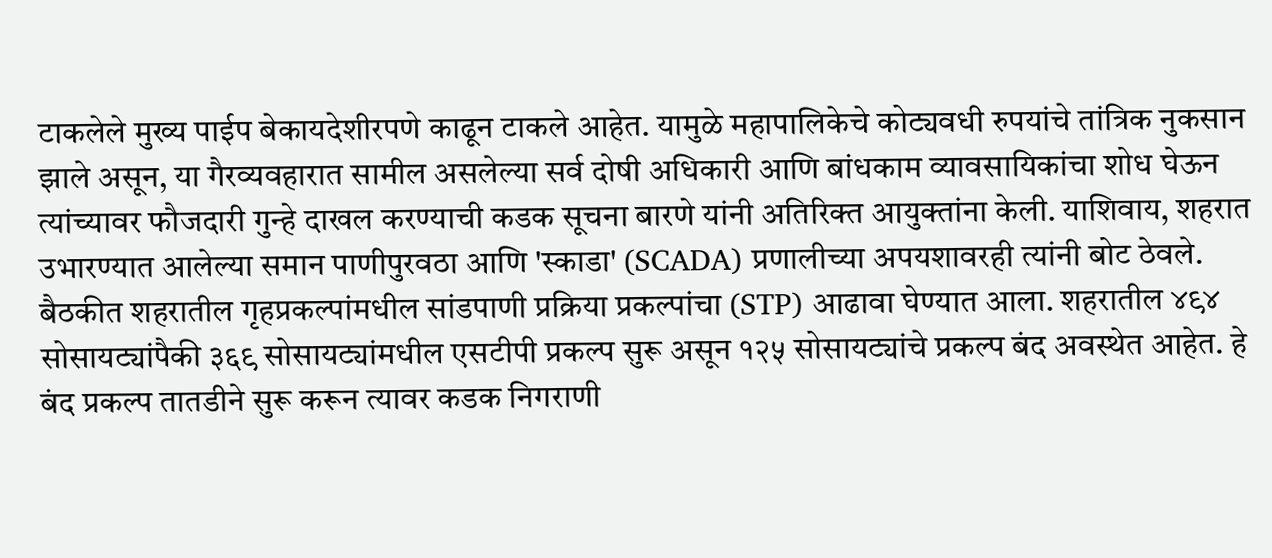टाकलेले मुख्य पाईप बेकायदेशीरपणे काढून टाकले आहेत. यामुळे महापालिकेचे कोट्यवधी रुपयांचे तांत्रिक नुकसान झाले असून, या गैरव्यवहारात सामील असलेल्या सर्व दोषी अधिकारी आणि बांधकाम व्यावसायिकांचा शोध घेऊन त्यांच्यावर फौजदारी गुन्हे दाखल करण्याची कडक सूचना बारणे यांनी अतिरिक्त आयुक्तांना केली. याशिवाय, शहरात उभारण्यात आलेल्या समान पाणीपुरवठा आणि 'स्काडा' (SCADA) प्रणालीच्या अपयशावरही त्यांनी बोट ठेवले.
बैठकीत शहरातील गृहप्रकल्पांमधील सांडपाणी प्रक्रिया प्रकल्पांचा (STP) आढावा घेण्यात आला. शहरातील ४९४ सोसायट्यांपैकी ३६९ सोसायट्यांमधील एसटीपी प्रकल्प सुरू असून १२५ सोसायट्यांचे प्रकल्प बंद अवस्थेत आहेत. हे बंद प्रकल्प तातडीने सुरू करून त्यावर कडक निगराणी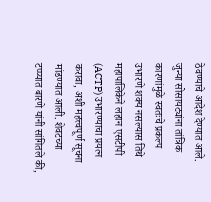ठेवण्याचे आदेश देण्यात आले. जुन्या सोसायट्यांना तांत्रिक कारणांमुळे स्वतःचे प्रकल्प उभारणे शक्य नसल्यास तिथे महापालिकेने लहान एसटीपी (ACTP) उभारण्याचा प्रयत्न करावा, अशी महत्त्वपूर्ण सूचना मांडण्यात आली. शेवटच्या टप्प्यात बारणे यांनी सांगितले की,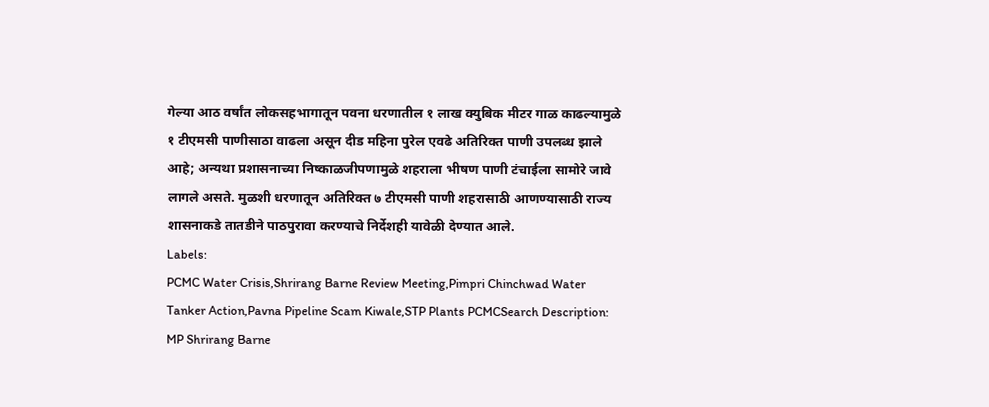गेल्या आठ वर्षांत लोकसहभागातून पवना धरणातील १ लाख क्युबिक मीटर गाळ काढल्यामुळे १ टीएमसी पाणीसाठा वाढला असून दीड महिना पुरेल एवढे अतिरिक्त पाणी उपलब्ध झाले आहे; अन्यथा प्रशासनाच्या निष्काळजीपणामुळे शहराला भीषण पाणी टंचाईला सामोरे जावे लागले असते. मुळशी धरणातून अतिरिक्त ७ टीएमसी पाणी शहरासाठी आणण्यासाठी राज्य शासनाकडे तातडीने पाठपुरावा करण्याचे निर्देशही यावेळी देण्यात आले.
Labels:
PCMC Water Crisis,Shrirang Barne Review Meeting,Pimpri Chinchwad Water Tanker Action,Pavna Pipeline Scam Kiwale,STP Plants PCMCSearch Description: MP Shrirang Barne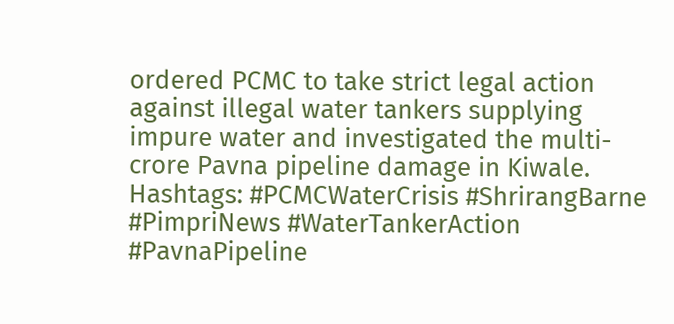ordered PCMC to take strict legal action against illegal water tankers supplying impure water and investigated the multi-crore Pavna pipeline damage in Kiwale.
Hashtags: #PCMCWaterCrisis #ShrirangBarne #PimpriNews #WaterTankerAction #PavnaPipeline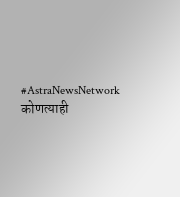#AstraNewsNetwork
कोणत्याही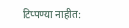टिप्पण्या नाहीत: